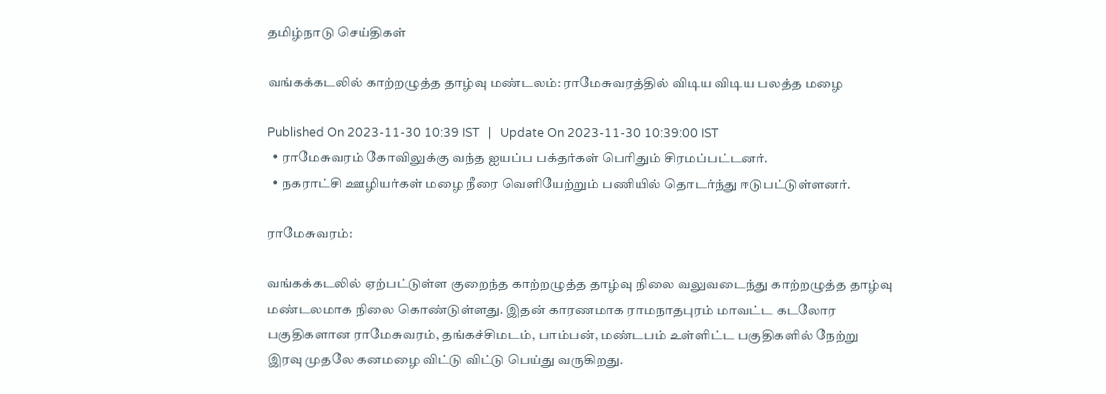தமிழ்நாடு செய்திகள்

வங்கக்கடலில் காற்றழுத்த தாழ்வு மண்டலம்: ராமேசுவரத்தில் விடிய விடிய பலத்த மழை

Published On 2023-11-30 10:39 IST   |   Update On 2023-11-30 10:39:00 IST
  • ராமேசுவரம் கோவிலுக்கு வந்த ஐயப்ப பக்தர்கள் பெரிதும் சிரமப்பட்டனர்.
  • நகராட்சி ஊழியர்கள் மழை நீரை வெளியேற்றும் பணியில் தொடர்ந்து ஈடுபட்டுள்ளனர்.

ராமேசுவரம்:

வங்கக்கடலில் ஏற்பட்டுள்ள குறைந்த காற்றழுத்த தாழ்வு நிலை வலுவடைந்து காற்றழுத்த தாழ்வு மண்டலமாக நிலை கொண்டுள்ளது. இதன் காரணமாக ராமநாதபுரம் மாவட்ட கடலோர பகுதிகளான ராமேசுவரம், தங்கச்சிமடம், பாம்பன், மண்டபம் உள்ளிட்ட பகுதிகளில் நேற்று இரவு முதலே கனமழை விட்டு விட்டு பெய்து வருகிறது.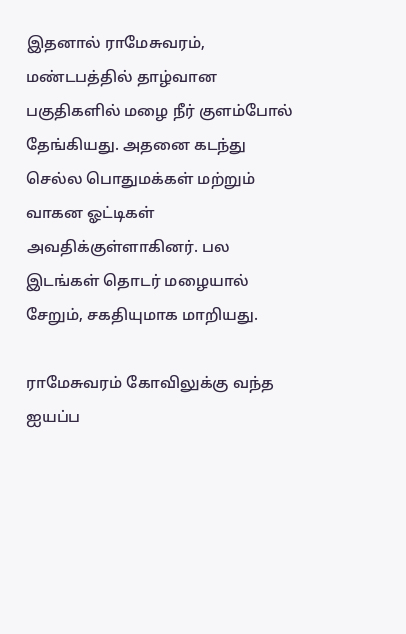இதனால் ராமேசுவரம், மண்டபத்தில் தாழ்வான பகுதிகளில் மழை நீர் குளம்போல் தேங்கியது. அதனை கடந்து செல்ல பொதுமக்கள் மற்றும் வாகன ஓட்டிகள் அவதிக்குள்ளாகினர். பல இடங்கள் தொடர் மழையால் சேறும், சகதியுமாக மாறியது.

ராமேசுவரம் கோவிலுக்கு வந்த ஐயப்ப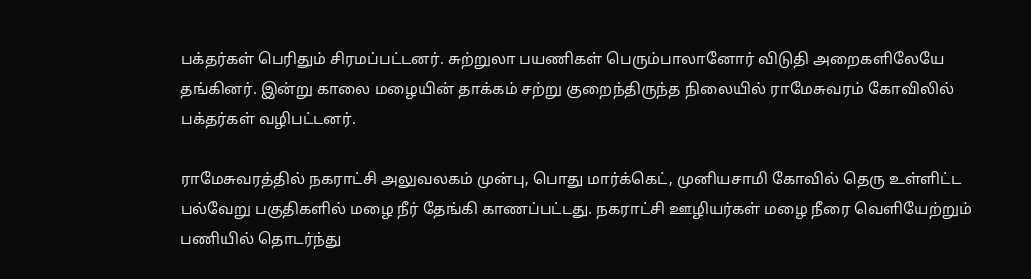பக்தர்கள் பெரிதும் சிரமப்பட்டனர். சுற்றுலா பயணிகள் பெரும்பாலானோர் விடுதி அறைகளிலேயே தங்கினர். இன்று காலை மழையின் தாக்கம் சற்று குறைந்திருந்த நிலையில் ராமேசுவரம் கோவிலில் பக்தர்கள் வழிபட்டனர்.

ராமேசுவரத்தில் நகராட்சி அலுவலகம் முன்பு, பொது மார்க்கெட், முனியசாமி கோவில் தெரு உள்ளிட்ட பல்வேறு பகுதிகளில் மழை நீர் தேங்கி காணப்பட்டது. நகராட்சி ஊழியர்கள் மழை நீரை வெளியேற்றும் பணியில் தொடர்ந்து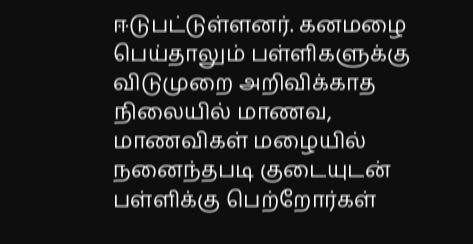ஈடுபட்டுள்ளனர். கனமழை பெய்தாலும் பள்ளிகளுக்கு விடுமுறை அறிவிக்காத நிலையில் மாணவ, மாணவிகள் மழையில் நனைந்தபடி குடையுடன் பள்ளிக்கு பெற்றோர்கள்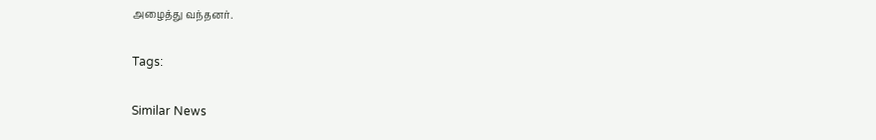அழைத்து வந்தனர்.

Tags:

Similar News